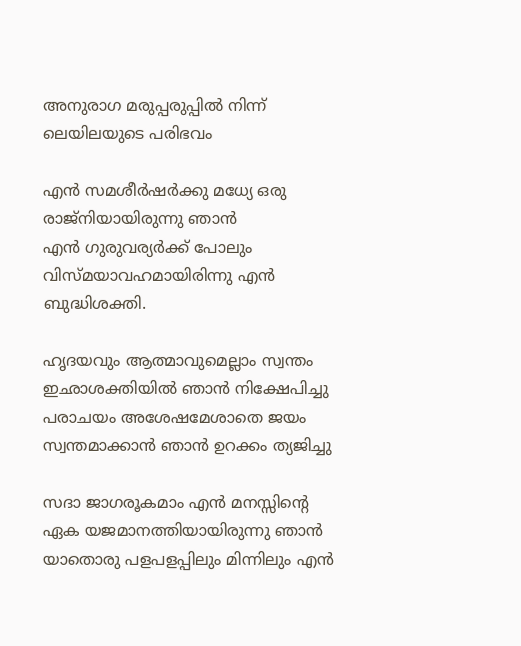അനുരാഗ മരുപ്പരുപ്പില്‍ നിന്ന്‌ ലെയിലയുടെ പരിഭവം

എന്‍ സമശീര്‍ഷര്‍ക്കു മധ്യേ ഒരു രാജ്നിയായിരുന്നു ഞാന്‍
എന്‍ ഗുരുവര്യര്‍ക്ക്‌ പോലും വിസ്മയാവഹമായിരിന്നു എന്‍
ബുദ്ധിശക്തി.

ഹൃദയവും ആത്മാവുമെല്ലാം സ്വന്തം ഇഛാശക്തിയില്‍ ഞാന്‍ നിക്ഷേപിച്ചു
പരാചയം അശേഷമേശാതെ ജയം സ്വന്തമാക്കാന്‍ ഞാന്‍ ഉറക്കം ത്യജിച്ചു

സദാ ജാഗരൂകമാം എന്‍ മനസ്സിന്റെ ഏക യജമാനത്തിയായിരുന്നു ഞാന്‍
യാതൊരു പളപളപ്പിലും മിന്നിലും എന്‍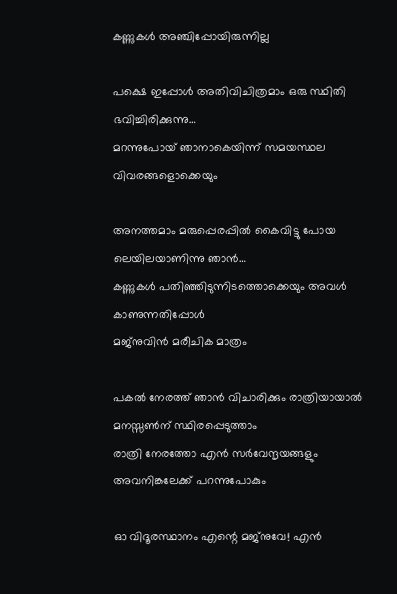കണ്ണുകള്‍ അഞ്ചിപ്പോയിരുന്നില്ല

പക്ഷെ ഇപ്പോള്‍ അതിവിചിത്രമാം ഒരു സ്ഥിതി ഭവിച്ചിരിക്കുന്നു…
മറന്നുപോയ്‌ ഞാനാകെയിന്ന്‌ സമയസ്ഥല വിവരങ്ങളൊക്കെയും

അനത്തമാം മരുപ്പെരപ്പില്‍ കൈവിട്ടു പോയ ലെയിലയാണിന്നു ഞാന്‍…
കണ്ണുകള്‍ പതിഞ്ഞിടുന്നിടത്തൊക്കെയും അവള്‍ കാണുന്നതിപ്പോള്‍
മജ്‌നുവിന്‍ മരീചിക മാത്രം

പകല്‍ നേരത്ത്‌ ഞാന്‍ വിചാരിക്കും രാത്രിയായാല്‍ മനസ്സണ്‍ന്‌ സ്ഥിരപ്പെടുത്താം
രാത്രി നേരത്തോ എന്‍ സര്‍വേന്ദൃയങ്ങളും അവനിങ്കലേക്ക്‌ പറന്നുപോകും

ഓ വിദൂരസ്ഥാനം എന്റെ മജ്‌നുവേ! എന്‍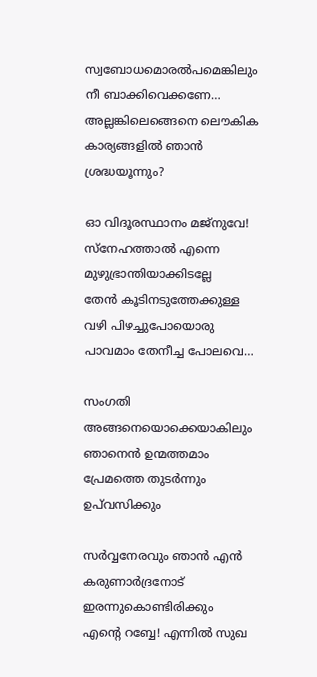സ്വബോധമൊരല്‍പമെങ്കിലും നീ ബാക്കിവെക്കണേ…
അല്ലങ്കിലെങ്ങെനെ ലൌകിക കാര്യങ്ങളില്‍ ഞാന്‍ ശ്രദ്ധയൂന്നും?

ഓ വിദൂരസ്ഥാനം മജ്‌നുവേ! സ്നേഹത്താല്‍ എന്നെ മുഴുഭ്രാന്തിയാക്കിടല്ലേ
തേന്‍ കൂടിനടുത്തേക്കുള്ള വഴി പിഴച്ചുപോയൊരു പാവമാം തേനീച്ച പോലവെ…

സംഗതി അങ്ങനെയൊക്കെയാകിലും
ഞാനെന്‍ ഉന്മത്തമാം പ്രേമത്തെ തുടര്‍ന്നും ഉപ്‌വസിക്കും

സര്‍വ്വനേരവും ഞാന്‍ എന്‍ കരുണാര്‍ദ്രനോട്‌ ഇരന്നുകൊണ്ടിരിക്കും
എന്റെ റബ്ബേ! എന്നില്‍ സുഖ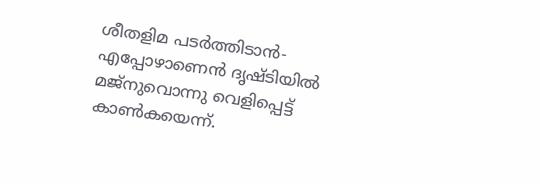ശീതളിമ പടര്‍ത്തിടാന്‍-
എപ്പോഴാണെന്‍ ദൃഷ്ടിയില്‍ മജ്‌നുവൊന്നു വെളിപ്പെട്ട്‌ കാണ്‍കയെന്ന്‌.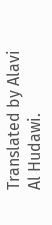Translated by Alavi Al Hudawi.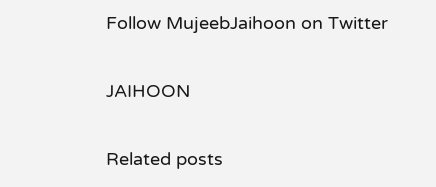Follow MujeebJaihoon on Twitter

JAIHOON

Related posts